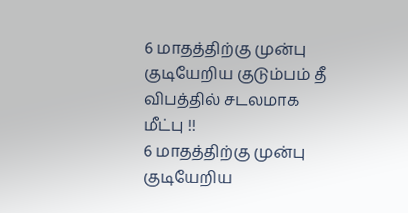6 மாதத்திற்கு முன்பு குடியேறிய குடும்பம் தீ விபத்தில் சடலமாக மீட்பு !!
6 மாதத்திற்கு முன்பு குடியேறிய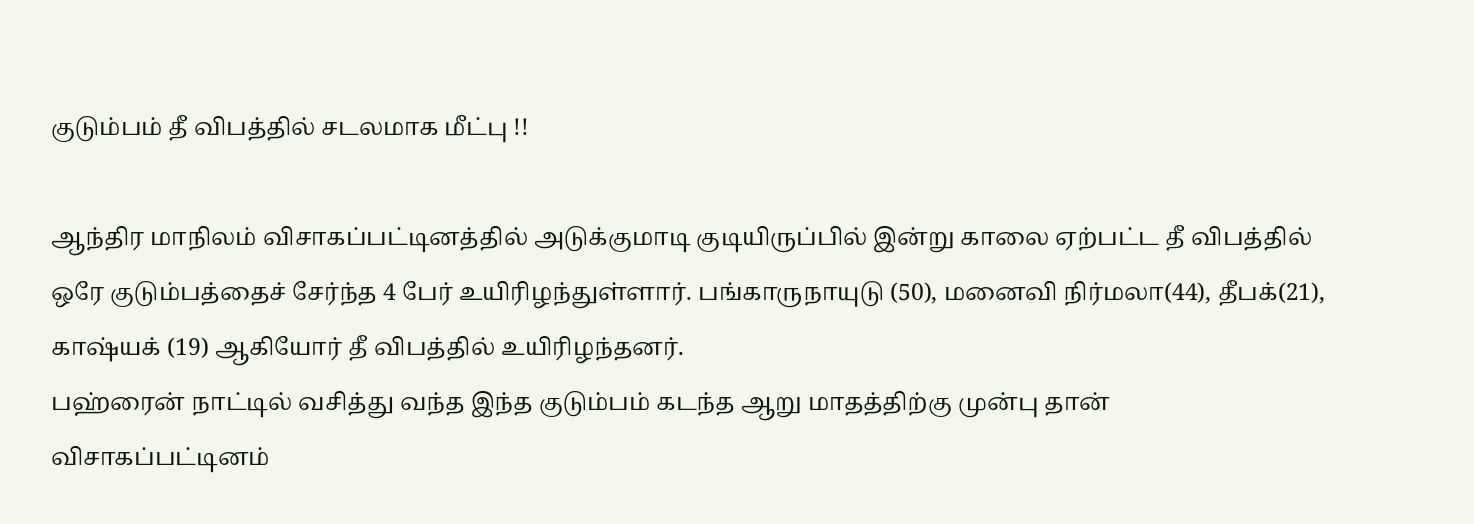குடும்பம் தீ விபத்தில் சடலமாக மீட்பு !!

ஆந்திர மாநிலம் விசாகப்பட்டினத்தில் அடுக்குமாடி குடியிருப்பில் இன்று காலை ஏற்பட்ட தீ விபத்தில் ஒரே குடும்பத்தைச் சேர்ந்த 4 பேர் உயிரிழந்துள்ளார். பங்காருநாயுடு (50), மனைவி நிர்மலா(44), தீபக்(21), காஷ்யக் (19) ஆகியோர் தீ விபத்தில் உயிரிழந்தனர்.
பஹ்ரைன் நாட்டில் வசித்து வந்த இந்த குடும்பம் கடந்த ஆறு மாதத்திற்கு முன்பு தான் விசாகப்பட்டினம்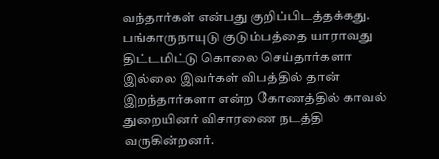வந்தார்கள் என்பது குறிப்பிடத்தக்கது. பங்காருநாயுடு குடும்பத்தை யாராவது திட்டமிட்டு கொலை செய்தார்களா இல்லை இவர்கள் விபத்தில் தான் இறந்தார்களா என்ற கோணத்தில் காவல் துறையினர் விசாரணை நடத்தி வருகின்றனர்.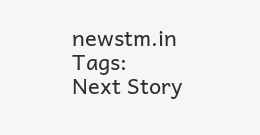newstm.in
Tags:
Next Story